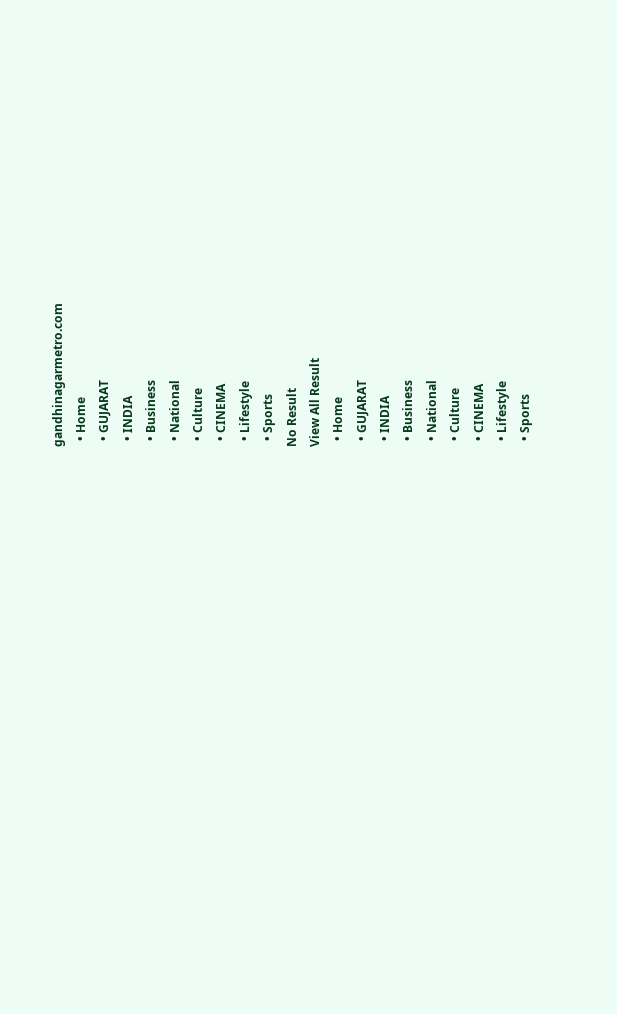gandhinagarmetro.com
  • Home
  • GUJARAT
  • INDIA
  • Business
  • National
  • Culture
  • CINEMA
  • Lifestyle
  • Sports
No Result
View All Result
  • Home
  • GUJARAT
  • INDIA
  • Business
  • National
  • Culture
  • CINEMA
  • Lifestyle
  • Sports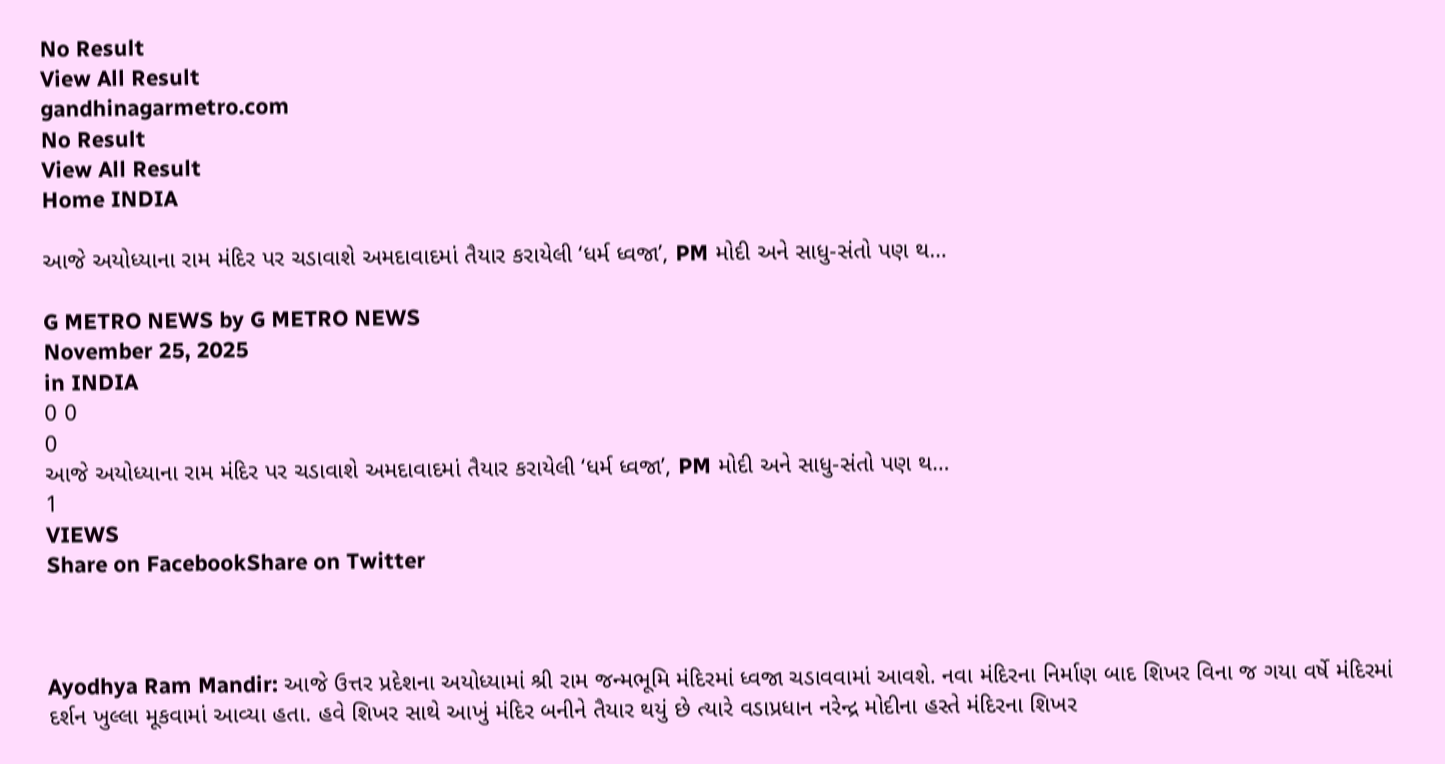No Result
View All Result
gandhinagarmetro.com
No Result
View All Result
Home INDIA

આજે અયોધ્યાના રામ મંદિર પર ચડાવાશે અમદાવાદમાં તૈયાર કરાયેલી ‘ધર્મ ધ્વજા’, PM મોદી અને સાધુ-સંતો પણ થ…

G METRO NEWS by G METRO NEWS
November 25, 2025
in INDIA
0 0
0
આજે અયોધ્યાના રામ મંદિર પર ચડાવાશે અમદાવાદમાં તૈયાર કરાયેલી ‘ધર્મ ધ્વજા’, PM મોદી અને સાધુ-સંતો પણ થ…
1
VIEWS
Share on FacebookShare on Twitter



Ayodhya Ram Mandir: આજે ઉત્તર પ્રદેશના અયોધ્યામાં શ્રી રામ જન્મભૂમિ મંદિરમાં ધ્વજા ચડાવવામાં આવશે. નવા મંદિરના નિર્માણ બાદ શિખર વિના જ ગયા વર્ષે મંદિરમાં દર્શન ખુલ્લા મૂકવામાં આવ્યા હતા. હવે શિખર સાથે આખું મંદિર બનીને તૈયાર થયું છે ત્યારે વડાપ્રધાન નરેન્દ્ર મોદીના હસ્તે મંદિરના શિખર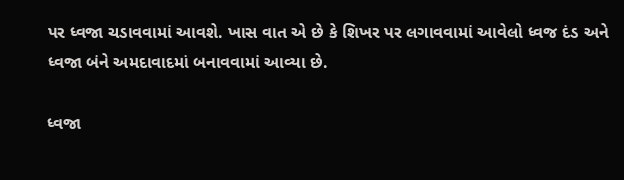પર ધ્વજા ચડાવવામાં આવશે. ખાસ વાત એ છે કે શિખર પર લગાવવામાં આવેલો ધ્વજ દંડ અને ધ્વજા બંને અમદાવાદમાં બનાવવામાં આવ્યા છે.

ધ્વજા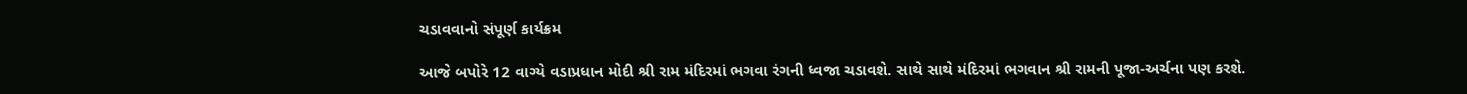ચડાવવાનો સંપૂર્ણ કાર્યક્રમ

આજે બપોરે 12 વાગ્યે વડાપ્રધાન મોદી શ્રી રામ મંદિરમાં ભગવા રંગની ધ્વજા ચડાવશે. સાથે સાથે મંદિરમાં ભગવાન શ્રી રામની પૂજા-અર્ચના પણ કરશે.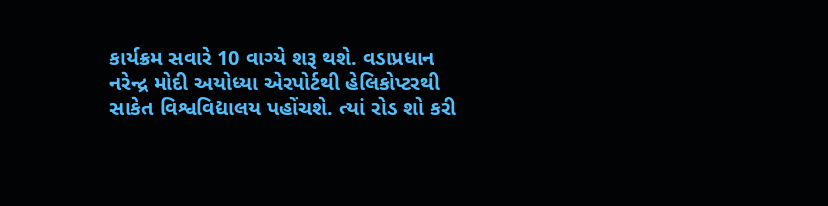કાર્યક્રમ સવારે 10 વાગ્યે શરૂ થશે. વડાપ્રધાન નરેન્દ્ર મોદી અયોધ્યા એરપોર્ટથી હેલિકોપ્ટરથી સાકેત વિશ્વવિદ્યાલય પહોંચશે. ત્યાં રોડ શો કરી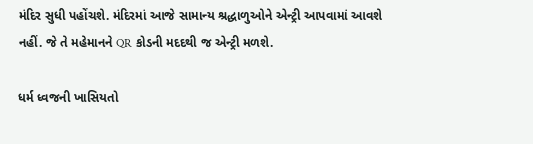મંદિર સુધી પહોંચશે. મંદિરમાં આજે સામાન્ય શ્રદ્ધાળુઓને એન્ટ્રી આપવામાં આવશે નહીં. જે તે મહેમાનને QR કોડની મદદથી જ એન્ટ્રી મળશે.

ધર્મ ધ્વજની ખાસિયતો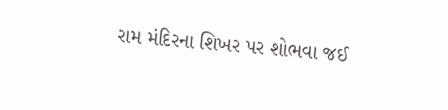રામ મંદિરના શિખર પર શોભવા જઈ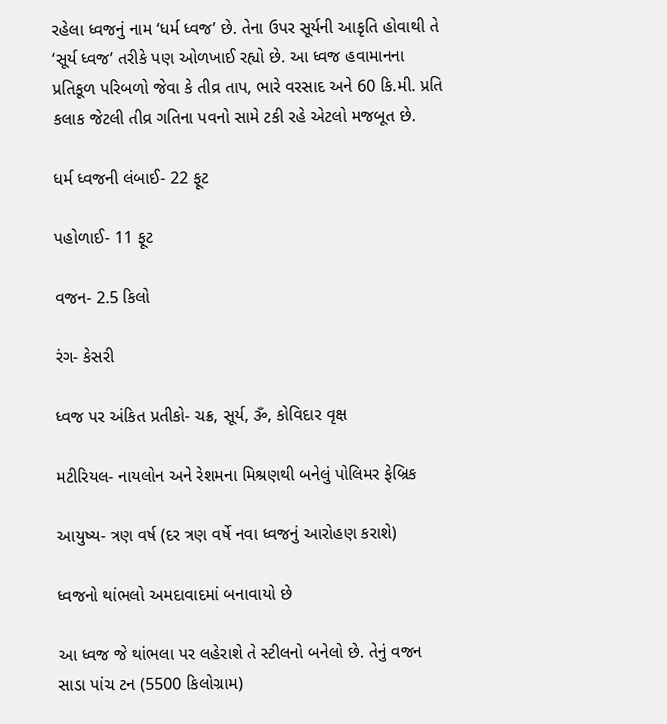રહેલા ધ્વજનું નામ ‘ધર્મ ધ્વજ’ છે. તેના ઉપર સૂર્યની આકૃતિ હોવાથી તે ‘સૂર્ય ધ્વજ’ તરીકે પણ ઓળખાઈ રહ્યો છે. આ ધ્વજ હવામાનના પ્રતિકૂળ પરિબળો જેવા કે તીવ્ર તાપ, ભારે વરસાદ અને 60 કિ.મી. પ્રતિ કલાક જેટલી તીવ્ર ગતિના પવનો સામે ટકી રહે એટલો મજબૂત છે.

ધર્મ ધ્વજની લંબાઈ- 22 ફૂટ

પહોળાઈ- 11 ફૂટ

વજન- 2.5 કિલો

રંગ- કેસરી

ધ્વજ પર અંકિત પ્રતીકો- ચક્ર, સૂર્ય, ૐ, કોવિદાર વૃક્ષ

મટીરિયલ- નાયલોન અને રેશમના મિશ્રણથી બનેલું પોલિમર ફેબ્રિક

આયુષ્ય- ત્રણ વર્ષ (દર ત્રણ વર્ષે નવા ધ્વજનું આરોહણ કરાશે)

ધ્વજનો થાંભલો અમદાવાદમાં બનાવાયો છે

આ ધ્વજ જે થાંભલા પર લહેરાશે તે સ્ટીલનો બનેલો છે. તેનું વજન સાડા પાંચ ટન (5500 કિલોગ્રામ)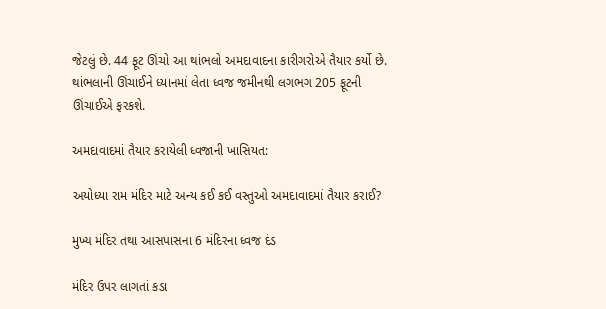જેટલું છે. 44 ફૂટ ઊંચો આ થાંભલો અમદાવાદના કારીગરોએ તૈયાર કર્યો છે. થાંભલાની ઊંચાઈને ધ્યાનમાં લેતા ધ્વજ જમીનથી લગભગ 205 ફૂટની ઊંચાઈએ ફરકશે.

અમદાવાદમાં તૈયાર કરાયેલી ધ્વજાની ખાસિયત:

અયોધ્યા રામ મંદિર માટે અન્ય કઈ કઈ વસ્તુઓ અમદાવાદમાં તૈયાર કરાઈ?

મુખ્ય મંદિર તથા આસપાસના 6 મંદિરના ધ્વજ દંડ

મંદિર ઉપર લાગતાં કડા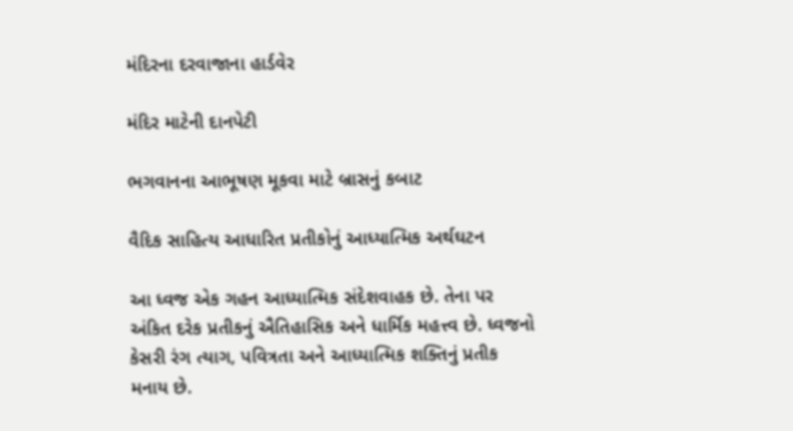મંદિરના દરવાજાના હાર્ડવેર

મંદિર માટેની દાનપેટી

ભગવાનના આભૂષણ મૂકવા માટે બ્રાસનું કબાટ

વૈદિક સાહિત્ય આધારિત પ્રતીકોનું આધ્યાત્મિક અર્થઘટન

આ ધ્વજ એક ગહન આધ્યાત્મિક સંદેશવાહક છે. તેના પર અંકિત દરેક પ્રતીકનું ઐતિહાસિક અને ધાર્મિક મહત્ત્વ છે. ધ્વજનો કેસરી રંગ ત્યાગ, પવિત્રતા અને આધ્યાત્મિક શક્તિનું પ્રતીક મનાય છે.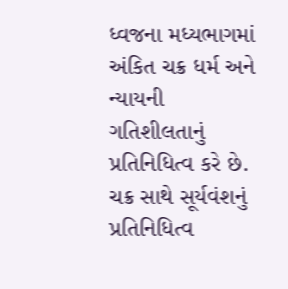ધ્વજના મધ્યભાગમાં અંકિત ચક્ર ધર્મ અને ન્યાયની ગતિશીલતાનું પ્રતિનિધિત્વ કરે છે. ચક્ર સાથે સૂર્યવંશનું પ્રતિનિધિત્વ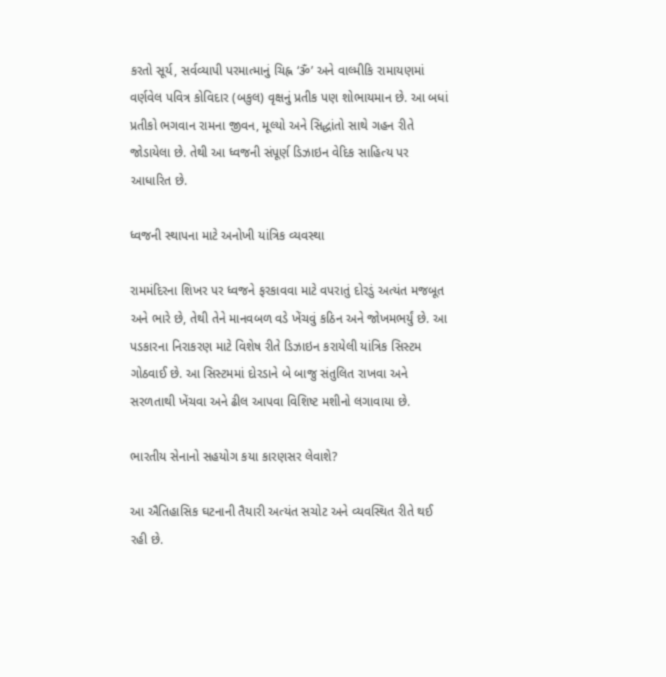કરતો સૂર્ય, સર્વવ્યાપી પરમાત્માનું ચિહ્ન ‘ૐ’ અને વાલ્મીકિ રામાયણમાં વર્ણવેલ પવિત્ર કોવિદાર (બકુલ) વૃક્ષનું પ્રતીક પણ શોભાયમાન છે. આ બધાં પ્રતીકો ભગવાન રામના જીવન, મૂલ્યો અને સિદ્ધાંતો સાથે ગહન રીતે જોડાયેલા છે. તેથી આ ધ્વજની સંપૂર્ણ ડિઝાઇન વેદિક સાહિત્ય પર આધારિત છે.

ધ્વજની સ્થાપના માટે અનોખી યાંત્રિક વ્યવસ્થા

રામમંદિરના શિખર પર ધ્વજને ફરકાવવા માટે વપરાતું દોરડું અત્યંત મજબૂત અને ભારે છે, તેથી તેને માનવબળ વડે ખેંચવું કઠિન અને જોખમભર્યું છે. આ પડકારના નિરાકરણ માટે વિશેષ રીતે ડિઝાઇન કરાયેલી યાંત્રિક સિસ્ટમ ગોઠવાઈ છે. આ સિસ્ટમમાં દોરડાને બે બાજુ સંતુલિત રાખવા અને સરળતાથી ખેંચવા અને ઢીલ આપવા વિશિષ્ટ મશીનો લગાવાયા છે.

ભારતીય સેનાનો સહયોગ કયા કારણસર લેવાશે?

આ ઐતિહાસિક ઘટનાની તૈયારી અત્યંત સચોટ અને વ્યવસ્થિત રીતે થઈ રહી છે.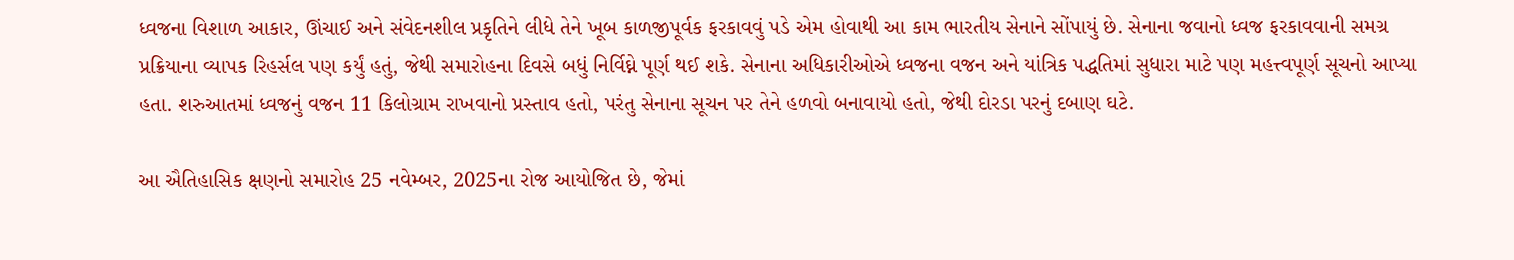ધ્વજના વિશાળ આકાર, ઊંચાઈ અને સંવેદનશીલ પ્રકૃતિને લીધે તેને ખૂબ કાળજીપૂર્વક ફરકાવવું પડે એમ હોવાથી આ કામ ભારતીય સેનાને સોંપાયું છે. સેનાના જવાનો ધ્વજ ફરકાવવાની સમગ્ર પ્રક્રિયાના વ્યાપક રિહર્સલ પણ કર્યું હતું, જેથી સમારોહના દિવસે બધું નિર્વિઘ્ને પૂર્ણ થઈ શકે. સેનાના અધિકારીઓએ ધ્વજના વજન અને યાંત્રિક પદ્ધતિમાં સુધારા માટે પણ મહત્ત્વપૂર્ણ સૂચનો આપ્યા હતા. શરુઆતમાં ધ્વજનું વજન 11 કિલોગ્રામ રાખવાનો પ્રસ્તાવ હતો, પરંતુ સેનાના સૂચન પર તેને હળવો બનાવાયો હતો, જેથી દોરડા પરનું દબાણ ઘટે.

આ ઐતિહાસિક ક્ષણનો સમારોહ 25 નવેમ્બર, 2025ના રોજ આયોજિત છે, જેમાં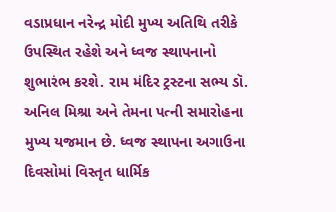વડાપ્રધાન નરેન્દ્ર મોદી મુખ્ય અતિથિ તરીકે ઉપસ્થિત રહેશે અને ધ્વજ સ્થાપનાનો શુભારંભ કરશે. રામ મંદિર ટ્રસ્ટના સભ્ય ડૉ. અનિલ મિશ્રા અને તેમના પત્ની સમારોહના મુખ્ય યજમાન છે. ધ્વજ સ્થાપના અગાઉના દિવસોમાં વિસ્તૃત ધાર્મિક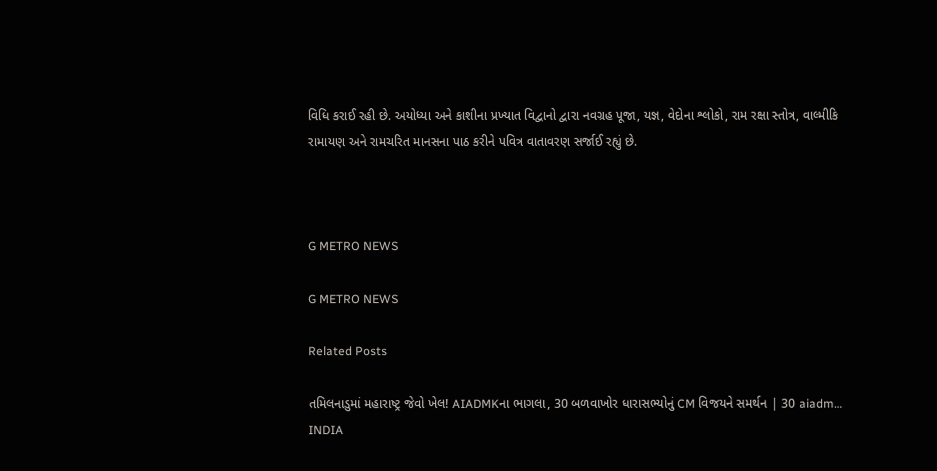વિધિ કરાઈ રહી છે. અયોધ્યા અને કાશીના પ્રખ્યાત વિદ્વાનો દ્વારા નવગ્રહ પૂજા, યજ્ઞ, વેદોના શ્લોકો, રામ રક્ષા સ્તોત્ર, વાલ્મીકિ રામાયણ અને રામચરિત માનસના પાઠ કરીને પવિત્ર વાતાવરણ સર્જાઈ રહ્યું છે.



G METRO NEWS

G METRO NEWS

Related Posts

તમિલનાડુમાં મહારાષ્ટ્ર જેવો ખેલ! AIADMKના ભાગલા, 30 બળવાખોર ધારાસભ્યોનું CM વિજયને સમર્થન | 30 aiadm…
INDIA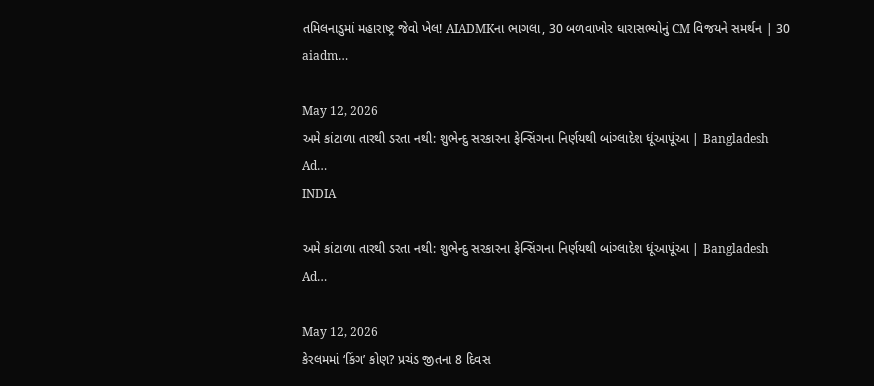તમિલનાડુમાં મહારાષ્ટ્ર જેવો ખેલ! AIADMKના ભાગલા, 30 બળવાખોર ધારાસભ્યોનું CM વિજયને સમર્થન | 30 aiadm…

May 12, 2026
અમે કાંટાળા તારથી ડરતા નથી: શુભેન્દુ સરકારના ફેન્સિંગના નિર્ણયથી બાંગ્લાદેશ ધૂંઆપૂંઆ | Bangladesh Ad…
INDIA

અમે કાંટાળા તારથી ડરતા નથી: શુભેન્દુ સરકારના ફેન્સિંગના નિર્ણયથી બાંગ્લાદેશ ધૂંઆપૂંઆ | Bangladesh Ad…

May 12, 2026
કેરલમમાં ‘કિંગ’ કોણ? પ્રચંડ જીતના 8 દિવસ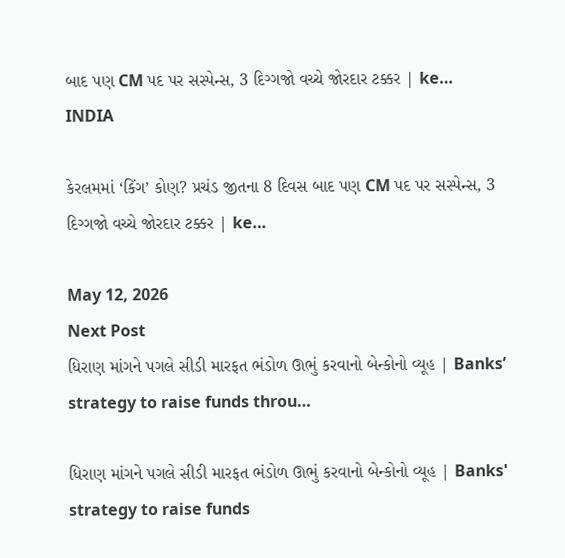બાદ પણ CM પદ પર સસ્પેન્સ, 3 દિગ્ગજો વચ્ચે જોરદાર ટક્કર | ke…
INDIA

કેરલમમાં ‘કિંગ’ કોણ? પ્રચંડ જીતના 8 દિવસ બાદ પણ CM પદ પર સસ્પેન્સ, 3 દિગ્ગજો વચ્ચે જોરદાર ટક્કર | ke…

May 12, 2026
Next Post
ધિરાણ માંગને પગલે સીડી મારફત ભંડોળ ઊભું કરવાનો બેન્કોનો વ્યૂહ | Banks’ strategy to raise funds throu…

ધિરાણ માંગને પગલે સીડી મારફત ભંડોળ ઊભું કરવાનો બેન્કોનો વ્યૂહ | Banks' strategy to raise funds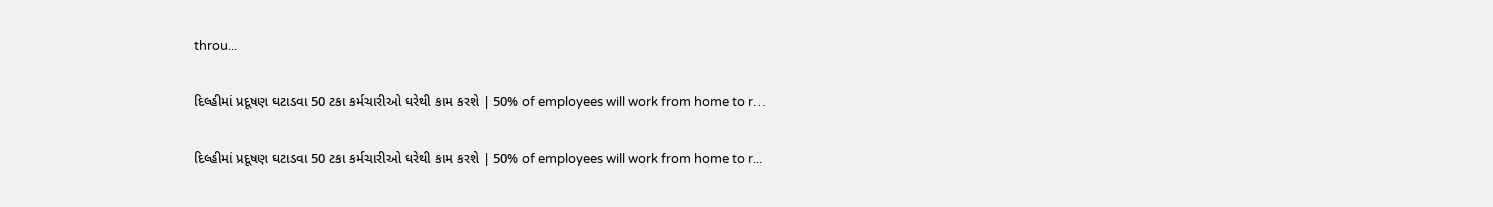throu...

દિલ્હીમાં પ્રદૂષણ ઘટાડવા 50 ટકા કર્મચારીઓ ઘરેથી કામ કરશે | 50% of employees will work from home to r…

દિલ્હીમાં પ્રદૂષણ ઘટાડવા 50 ટકા કર્મચારીઓ ઘરેથી કામ કરશે | 50% of employees will work from home to r...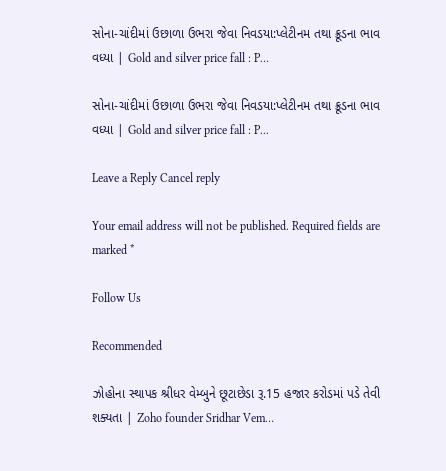સોના-ચાંદીમાં ઉછાળા ઉભરા જેવા નિવડયા:પ્લેટીનમ તથા ક્રૂડના ભાવ વધ્યા | Gold and silver price fall : P…

સોના-ચાંદીમાં ઉછાળા ઉભરા જેવા નિવડયા:પ્લેટીનમ તથા ક્રૂડના ભાવ વધ્યા | Gold and silver price fall : P...

Leave a Reply Cancel reply

Your email address will not be published. Required fields are marked *

Follow Us

Recommended

ઝોહોના સ્થાપક શ્રીધર વેમ્બુને છૂટાછેડા રૂ.15 હજાર કરોડમાં પડે તેવી શક્યતા | Zoho founder Sridhar Vem…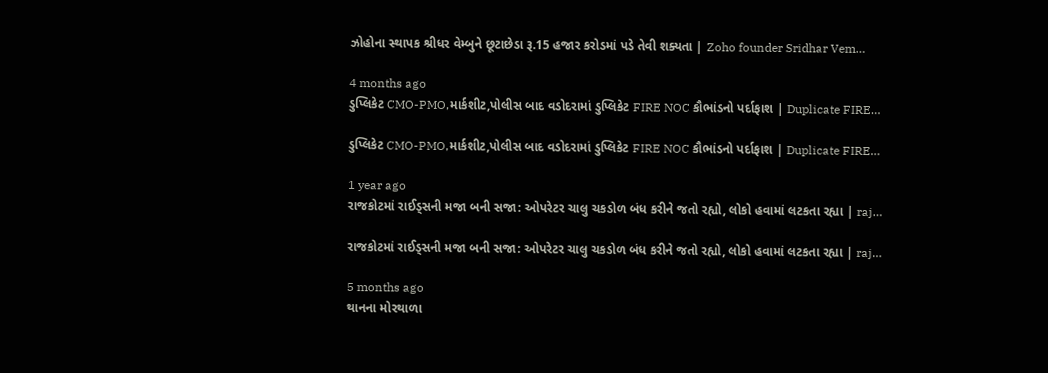ઝોહોના સ્થાપક શ્રીધર વેમ્બુને છૂટાછેડા રૂ.15 હજાર કરોડમાં પડે તેવી શક્યતા | Zoho founder Sridhar Vem…

4 months ago
ડુપ્લિકેટ CMO-PMO,માર્કશીટ,પોલીસ બાદ વડોદરામાં ડુપ્લિકેટ FIRE NOC કૌભાંડનો પર્દાફાશ | Duplicate FIRE…

ડુપ્લિકેટ CMO-PMO,માર્કશીટ,પોલીસ બાદ વડોદરામાં ડુપ્લિકેટ FIRE NOC કૌભાંડનો પર્દાફાશ | Duplicate FIRE…

1 year ago
રાજકોટમાં રાઈડ્સની મજા બની સજા: ઓપરેટર ચાલુ ચકડોળ બંધ કરીને જતો રહ્યો, લોકો હવામાં લટકતા રહ્યા | raj…

રાજકોટમાં રાઈડ્સની મજા બની સજા: ઓપરેટર ચાલુ ચકડોળ બંધ કરીને જતો રહ્યો, લોકો હવામાં લટકતા રહ્યા | raj…

5 months ago
થાનના મોરથાળા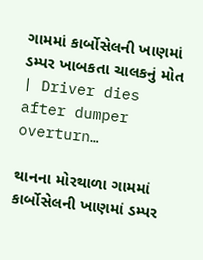ગામમાં કાર્બોસેલની ખાણમાં ડમ્પર ખાબકતા ચાલકનું મોત | Driver dies after dumper overturn…

થાનના મોરથાળા ગામમાં કાર્બોસેલની ખાણમાં ડમ્પર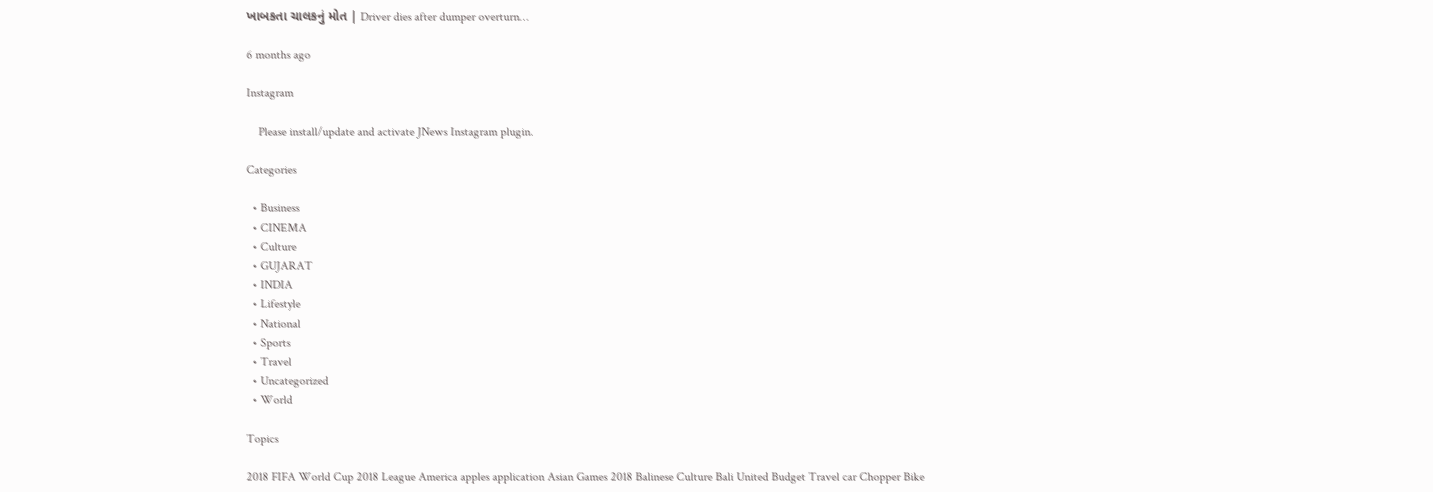ખાબકતા ચાલકનું મોત | Driver dies after dumper overturn…

6 months ago

Instagram

    Please install/update and activate JNews Instagram plugin.

Categories

  • Business
  • CINEMA
  • Culture
  • GUJARAT
  • INDIA
  • Lifestyle
  • National
  • Sports
  • Travel
  • Uncategorized
  • World

Topics

2018 FIFA World Cup 2018 League America apples application Asian Games 2018 Balinese Culture Bali United Budget Travel car Chopper Bike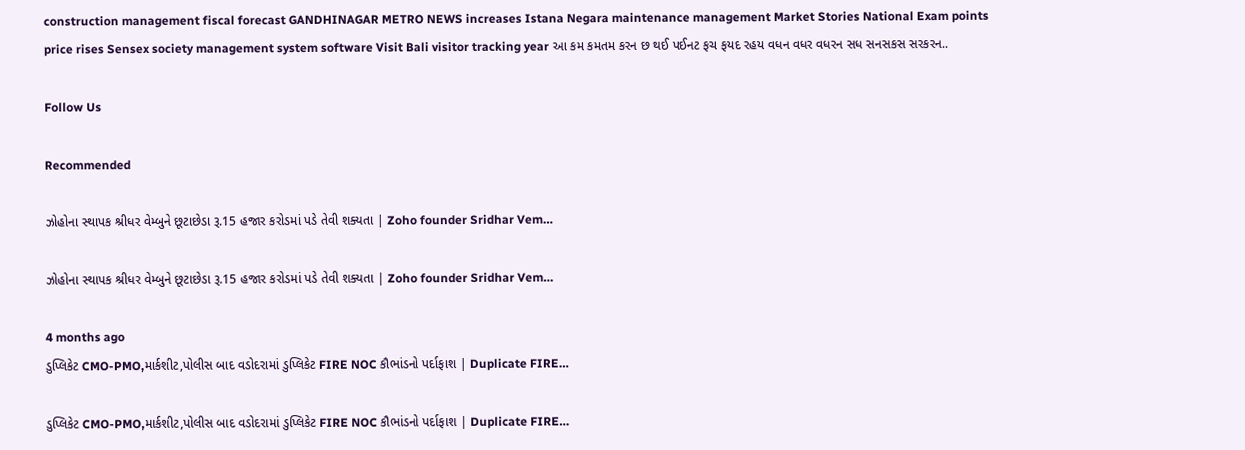construction management fiscal forecast GANDHINAGAR METRO NEWS increases Istana Negara maintenance management Market Stories National Exam points price rises Sensex society management system software Visit Bali visitor tracking year આ કમ કમતમ કરન છ થઈ પઈનટ ફચ ફયદ રહય વધન વધર વધરન સધ સનસકસ સરકરન..

Follow Us

Recommended

ઝોહોના સ્થાપક શ્રીધર વેમ્બુને છૂટાછેડા રૂ.15 હજાર કરોડમાં પડે તેવી શક્યતા | Zoho founder Sridhar Vem…

ઝોહોના સ્થાપક શ્રીધર વેમ્બુને છૂટાછેડા રૂ.15 હજાર કરોડમાં પડે તેવી શક્યતા | Zoho founder Sridhar Vem…

4 months ago
ડુપ્લિકેટ CMO-PMO,માર્કશીટ,પોલીસ બાદ વડોદરામાં ડુપ્લિકેટ FIRE NOC કૌભાંડનો પર્દાફાશ | Duplicate FIRE…

ડુપ્લિકેટ CMO-PMO,માર્કશીટ,પોલીસ બાદ વડોદરામાં ડુપ્લિકેટ FIRE NOC કૌભાંડનો પર્દાફાશ | Duplicate FIRE…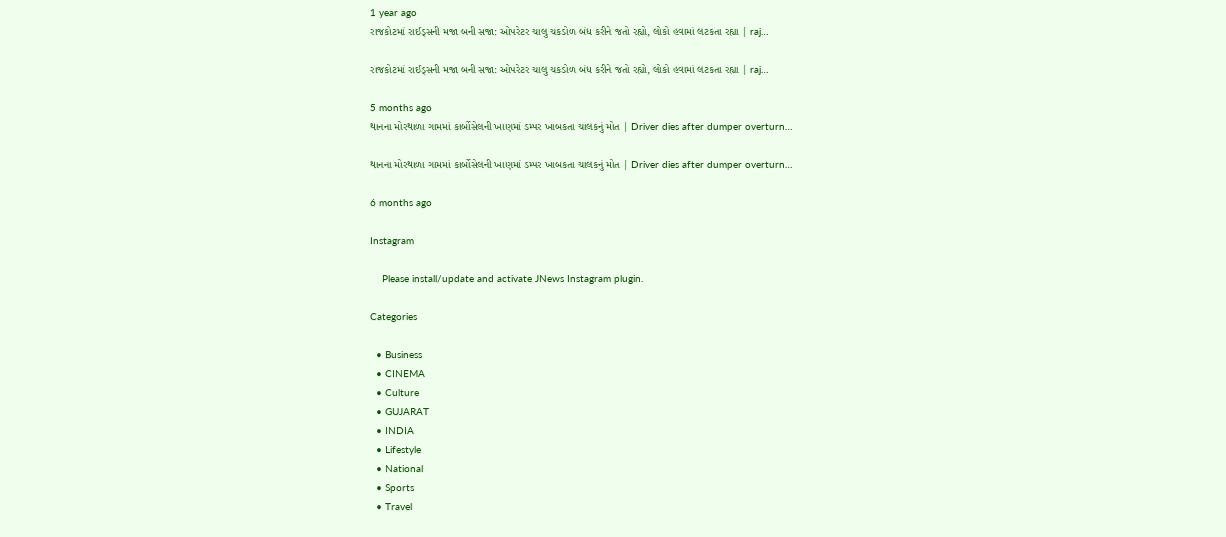1 year ago
રાજકોટમાં રાઈડ્સની મજા બની સજા: ઓપરેટર ચાલુ ચકડોળ બંધ કરીને જતો રહ્યો, લોકો હવામાં લટકતા રહ્યા | raj…

રાજકોટમાં રાઈડ્સની મજા બની સજા: ઓપરેટર ચાલુ ચકડોળ બંધ કરીને જતો રહ્યો, લોકો હવામાં લટકતા રહ્યા | raj…

5 months ago
થાનના મોરથાળા ગામમાં કાર્બોસેલની ખાણમાં ડમ્પર ખાબકતા ચાલકનું મોત | Driver dies after dumper overturn…

થાનના મોરથાળા ગામમાં કાર્બોસેલની ખાણમાં ડમ્પર ખાબકતા ચાલકનું મોત | Driver dies after dumper overturn…

6 months ago

Instagram

    Please install/update and activate JNews Instagram plugin.

Categories

  • Business
  • CINEMA
  • Culture
  • GUJARAT
  • INDIA
  • Lifestyle
  • National
  • Sports
  • Travel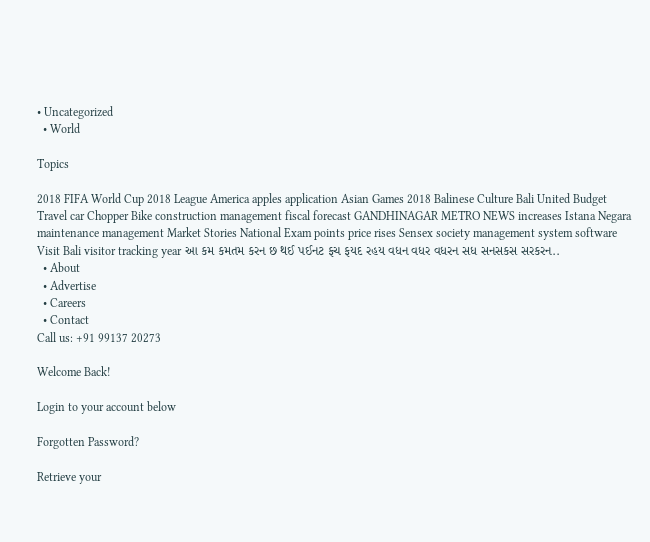• Uncategorized
  • World

Topics

2018 FIFA World Cup 2018 League America apples application Asian Games 2018 Balinese Culture Bali United Budget Travel car Chopper Bike construction management fiscal forecast GANDHINAGAR METRO NEWS increases Istana Negara maintenance management Market Stories National Exam points price rises Sensex society management system software Visit Bali visitor tracking year આ કમ કમતમ કરન છ થઈ પઈનટ ફચ ફયદ રહય વધન વધર વધરન સધ સનસકસ સરકરન..
  • About
  • Advertise
  • Careers
  • Contact
Call us: +91 99137 20273

Welcome Back!

Login to your account below

Forgotten Password?

Retrieve your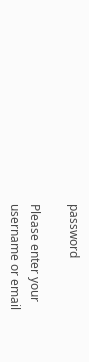password

Please enter your username or email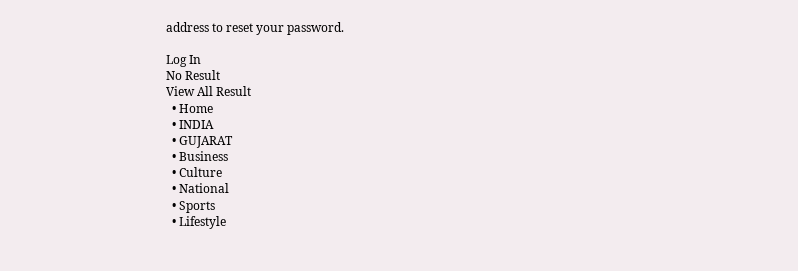address to reset your password.

Log In
No Result
View All Result
  • Home
  • INDIA
  • GUJARAT
  • Business
  • Culture
  • National
  • Sports
  • Lifestyle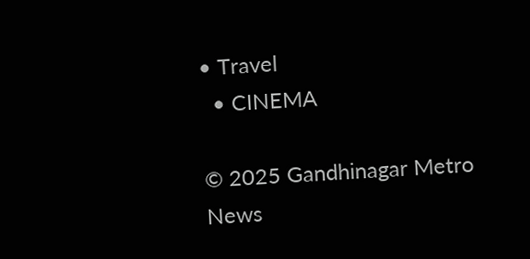• Travel
  • CINEMA

© 2025 Gandhinagar Metro News